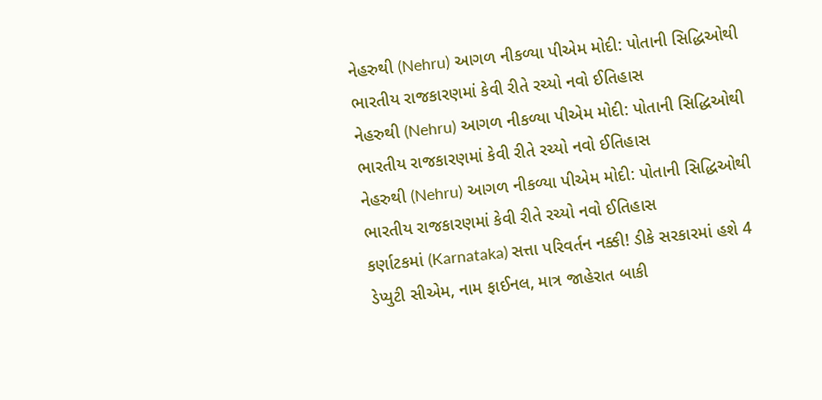નેહરુથી (Nehru) આગળ નીકળ્યા પીએમ મોદી: પોતાની સિદ્ધિઓથી ભારતીય રાજકારણમાં કેવી રીતે રચ્યો નવો ઈતિહાસ
નેહરુથી (Nehru) આગળ નીકળ્યા પીએમ મોદી: પોતાની સિદ્ધિઓથી ભારતીય રાજકારણમાં કેવી રીતે રચ્યો નવો ઈતિહાસ
નેહરુથી (Nehru) આગળ નીકળ્યા પીએમ મોદી: પોતાની સિદ્ધિઓથી ભારતીય રાજકારણમાં કેવી રીતે રચ્યો નવો ઈતિહાસ
કર્ણાટકમાં (Karnataka) સત્તા પરિવર્તન નક્કી! ડીકે સરકારમાં હશે 4 ડેપ્યુટી સીએમ, નામ ફાઈનલ, માત્ર જાહેરાત બાકી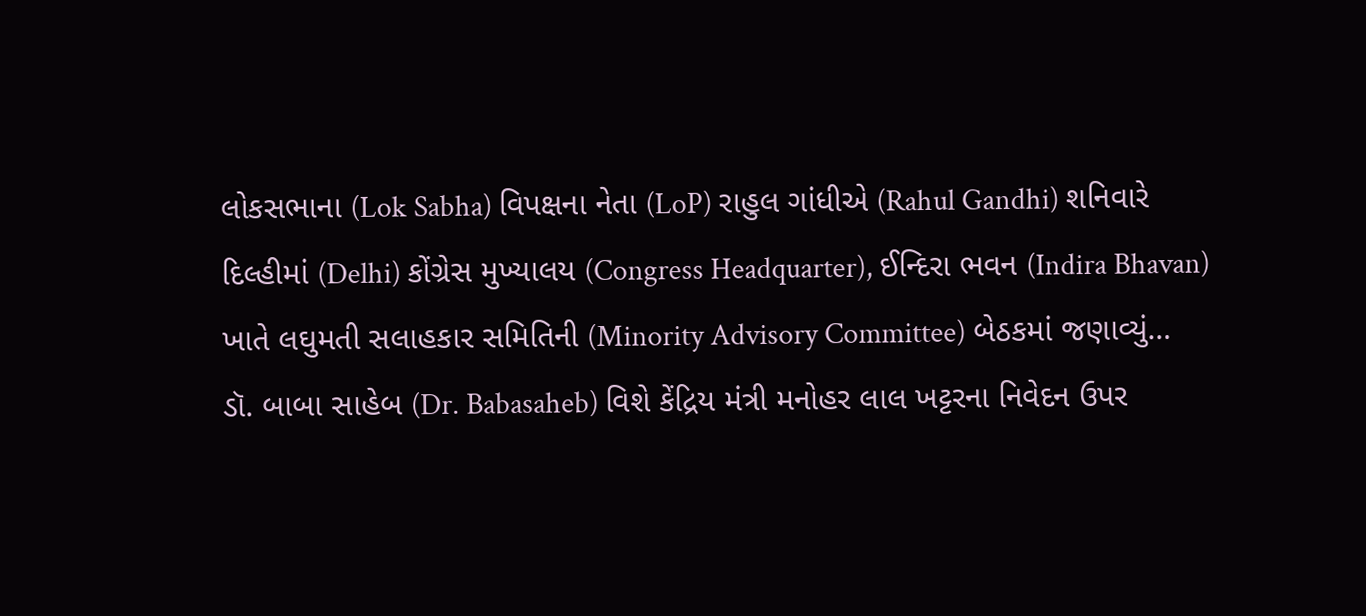લોકસભાના (Lok Sabha) વિપક્ષના નેતા (LoP) રાહુલ ગાંધીએ (Rahul Gandhi) શનિવારે દિલ્હીમાં (Delhi) કોંગ્રેસ મુખ્યાલય (Congress Headquarter), ઈન્દિરા ભવન (Indira Bhavan) ખાતે લઘુમતી સલાહકાર સમિતિની (Minority Advisory Committee) બેઠકમાં જણાવ્યું…
ડૉ. બાબા સાહેબ (Dr. Babasaheb) વિશે કેંદ્રિય મંત્રી મનોહર લાલ ખટ્ટરના નિવેદન ઉપર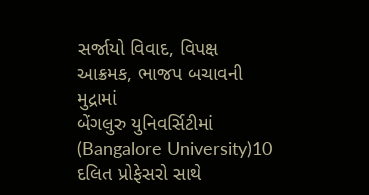સર્જાયો વિવાદ, વિપક્ષ આક્રમક, ભાજપ બચાવની મુદ્રામાં
બેંગલુરુ યુનિવર્સિટીમાં (Bangalore University)10 દલિત પ્રોફેસરો સાથે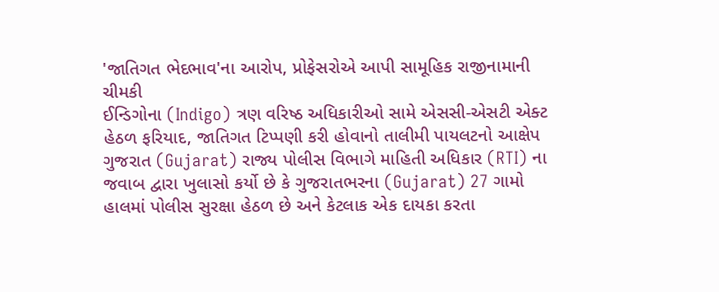'જાતિગત ભેદભાવ'ના આરોપ, પ્રોફેસરોએ આપી સામૂહિક રાજીનામાની ચીમકી
ઈન્ડિગોના (Indigo) ત્રણ વરિષ્ઠ અધિકારીઓ સામે એસસી-એસટી એક્ટ હેઠળ ફરિયાદ, જાતિગત ટિપ્પણી કરી હોવાનો તાલીમી પાયલટનો આક્ષેપ
ગુજરાત (Gujarat) રાજ્ય પોલીસ વિભાગે માહિતી અધિકાર (RTI) ના જવાબ દ્વારા ખુલાસો કર્યો છે કે ગુજરાતભરના (Gujarat) 27 ગામો હાલમાં પોલીસ સુરક્ષા હેઠળ છે અને કેટલાક એક દાયકા કરતા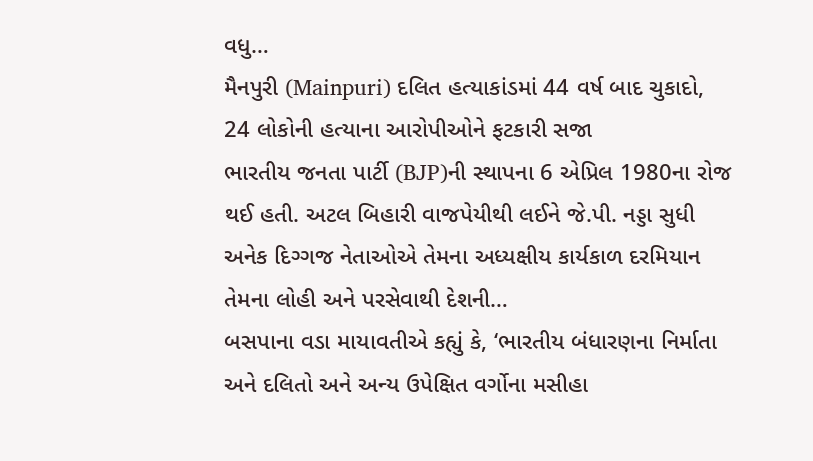વધુ…
મૈનપુરી (Mainpuri) દલિત હત્યાકાંડમાં 44 વર્ષ બાદ ચુકાદો, 24 લોકોની હત્યાના આરોપીઓને ફટકારી સજા
ભારતીય જનતા પાર્ટી (BJP)ની સ્થાપના 6 એપ્રિલ 1980ના રોજ થઈ હતી. અટલ બિહારી વાજપેયીથી લઈને જે.પી. નડ્ડા સુધી અનેક દિગ્ગજ નેતાઓએ તેમના અધ્યક્ષીય કાર્યકાળ દરમિયાન તેમના લોહી અને પરસેવાથી દેશની…
બસપાના વડા માયાવતીએ કહ્યું કે, ‘ભારતીય બંધારણના નિર્માતા અને દલિતો અને અન્ય ઉપેક્ષિત વર્ગોના મસીહા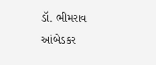ડૉ. ભીમરાવ આંબેડકર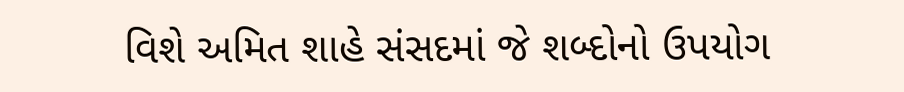વિશે અમિત શાહે સંસદમાં જે શબ્દોનો ઉપયોગ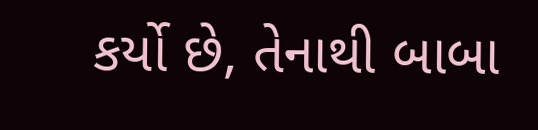કર્યો છે, તેનાથી બાબા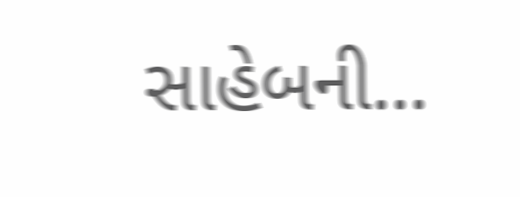સાહેબની…